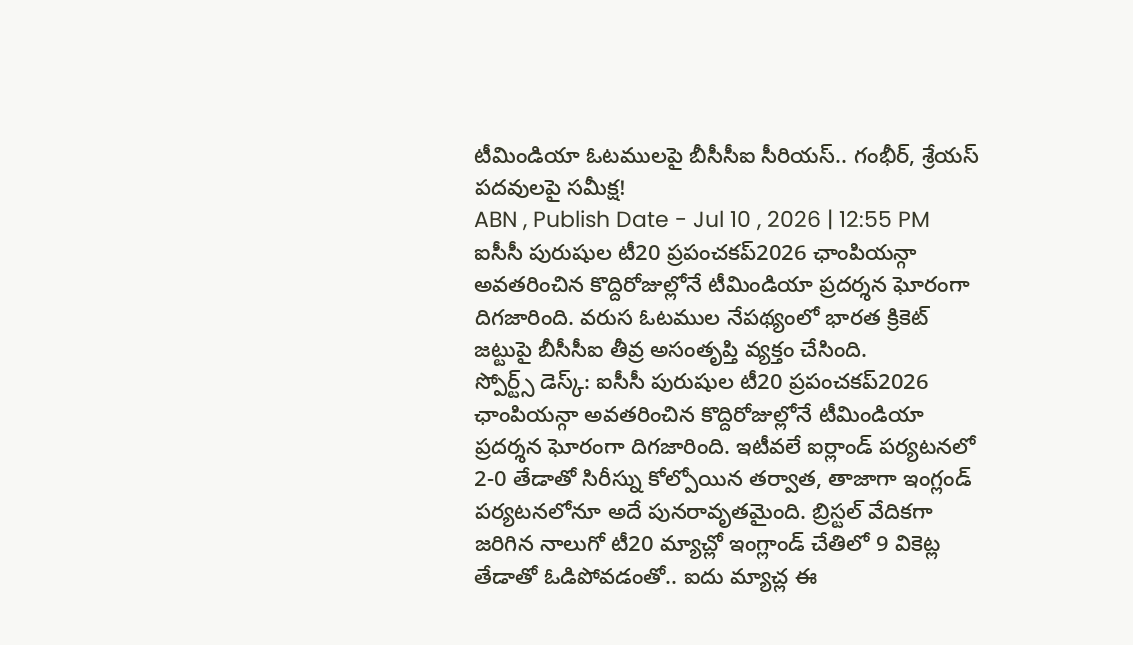టీమిండియా ఓటములపై బీసీసీఐ సీరియస్.. గంభీర్, శ్రేయస్ పదవులపై సమీక్ష!
ABN , Publish Date - Jul 10 , 2026 | 12:55 PM
ఐసీసీ పురుషుల టీ20 ప్రపంచకప్2026 ఛాంపియన్గా అవతరించిన కొద్దిరోజుల్లోనే టీమిండియా ప్రదర్శన ఘోరంగా దిగజారింది. వరుస ఓటముల నేపథ్యంలో భారత క్రికెట్ జట్టుపై బీసీసీఐ తీవ్ర అసంతృప్తి వ్యక్తం చేసింది.
స్పోర్ట్స్ డెస్క్: ఐసీసీ పురుషుల టీ20 ప్రపంచకప్2026 ఛాంపియన్గా అవతరించిన కొద్దిరోజుల్లోనే టీమిండియా ప్రదర్శన ఘోరంగా దిగజారింది. ఇటీవలే ఐర్లాండ్ పర్యటనలో 2-0 తేడాతో సిరీస్ను కోల్పోయిన తర్వాత, తాజాగా ఇంగ్లండ్ పర్యటనలోనూ అదే పునరావృతమైంది. బ్రిస్టల్ వేదికగా జరిగిన నాలుగో టీ20 మ్యాచ్లో ఇంగ్లాండ్ చేతిలో 9 వికెట్ల తేడాతో ఓడిపోవడంతో.. ఐదు మ్యాచ్ల ఈ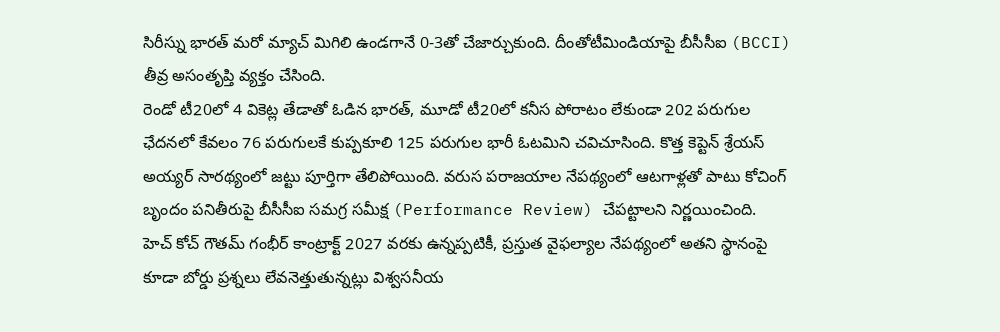సిరీస్ను భారత్ మరో మ్యాచ్ మిగిలి ఉండగానే 0-3తో చేజార్చుకుంది. దీంతోటీమిండియాపై బీసీసీఐ (BCCI) తీవ్ర అసంతృప్తి వ్యక్తం చేసింది.
రెండో టీ20లో 4 వికెట్ల తేడాతో ఓడిన భారత్, మూడో టీ20లో కనీస పోరాటం లేకుండా 202 పరుగుల ఛేదనలో కేవలం 76 పరుగులకే కుప్పకూలి 125 పరుగుల భారీ ఓటమిని చవిచూసింది. కొత్త కెప్టెన్ శ్రేయస్ అయ్యర్ సారథ్యంలో జట్టు పూర్తిగా తేలిపోయింది. వరుస పరాజయాల నేపథ్యంలో ఆటగాళ్లతో పాటు కోచింగ్ బృందం పనితీరుపై బీసీసీఐ సమగ్ర సమీక్ష (Performance Review) చేపట్టాలని నిర్ణయించింది.
హెచ్ కోచ్ గౌతమ్ గంభీర్ కాంట్రాక్ట్ 2027 వరకు ఉన్నప్పటికీ, ప్రస్తుత వైఫల్యాల నేపథ్యంలో అతని స్థానంపై కూడా బోర్డు ప్రశ్నలు లేవనెత్తుతున్నట్లు విశ్వసనీయ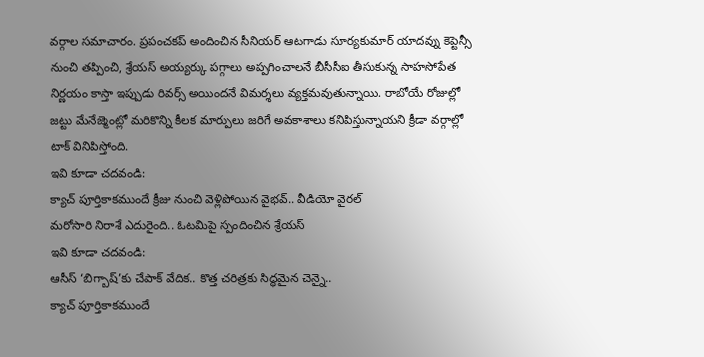వర్గాల సమాచారం. ప్రపంచకప్ అందించిన సీనియర్ ఆటగాడు సూర్యకుమార్ యాదవ్ను కెప్టెన్సీ నుంచి తప్పించి, శ్రేయస్ అయ్యర్కు పగ్గాలు అప్పగించాలనే బీసీసీఐ తీసుకున్న సాహసోపేత నిర్ణయం కాస్తా ఇప్పుడు రివర్స్ అయిందనే విమర్శలు వ్యక్తమవుతున్నాయి. రాబోయే రోజుల్లో జట్టు మేనేజ్మెంట్లో మరికొన్ని కీలక మార్పులు జరిగే అవకాశాలు కనిపిస్తున్నాయని క్రీడా వర్గాల్లో టాక్ వినిపిస్తోంది.
ఇవి కూడా చదవండి:
క్యాచ్ పూర్తికాకముందే క్రీజు నుంచి వెళ్లిపోయిన వైభవ్.. వీడియో వైరల్
మరోసారి నిరాశే ఎదురైంది.. ఓటమిపై స్పందించిన శ్రేయస్
ఇవి కూడా చదవండి:
ఆసీస్ ‘బిగ్బాష్’కు చేపాక్ వేదిక.. కొత్త చరిత్రకు సిద్ధమైన చెన్నై..
క్యాచ్ పూర్తికాకముందే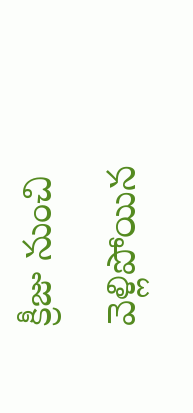క్రీజు నుంచి వెళ్లిపోయిన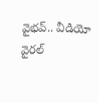వైభవ్.. వీడియో వైరల్